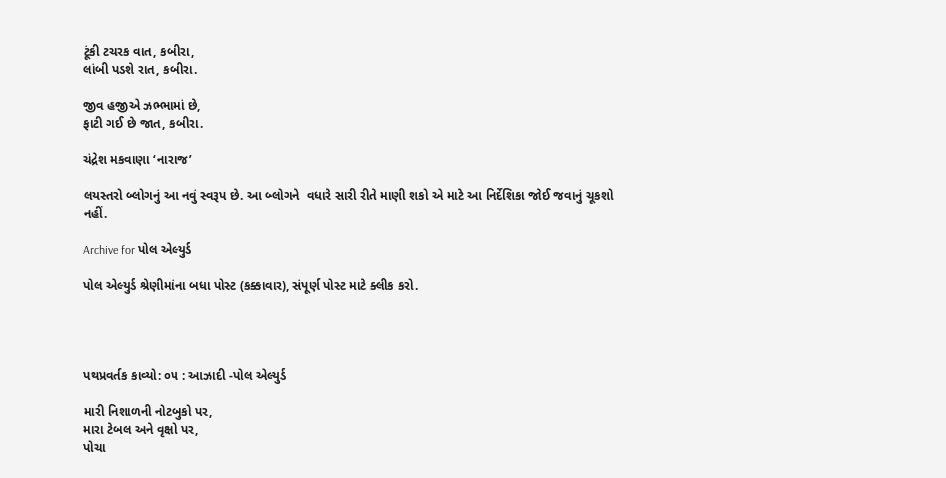ટૂંકી ટચરક વાત, કબીરા,
લાંબી પડશે રાત, કબીરા.

જીવ હજીએ ઝભ્ભામાં છે,
ફાટી ગઈ છે જાત, કબીરા.

ચંદ્રેશ મકવાણા ‘નારાજ’

લયસ્તરો બ્લોગનું આ નવું સ્વરૂપ છે. આ બ્લોગને  વધારે સારી રીતે માણી શકો એ માટે આ નિર્દેશિકા જોઈ જવાનું ચૂકશો નહીં.

Archive for પોલ એલ્યુર્ડ

પોલ એલ્યુર્ડ શ્રેણીમાંના બધા પોસ્ટ (કક્કાવાર), સંપૂર્ણ પોસ્ટ માટે ક્લીક કરો.




પથપ્રવર્તક કાવ્યો: ૦૫ : આઝાદી -પોલ એલ્યુર્ડ

મારી નિશાળની નોટબુકો પર,
મારા ટેબલ અને વૃક્ષો પર,
પોચા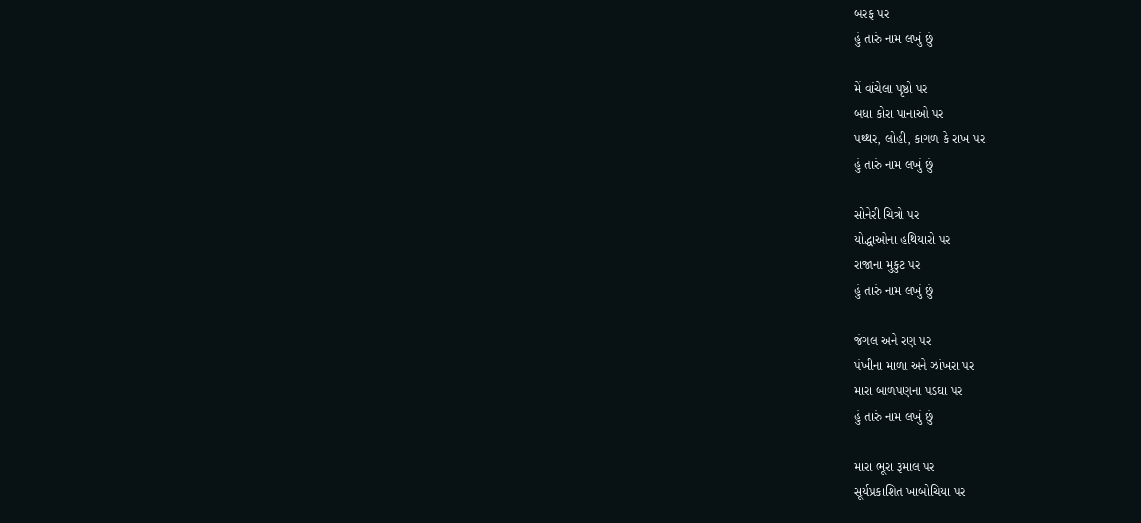બરફ પર
હું તારું નામ લખું છું

મેં વાંચેલા પૃષ્ઠો પર
બધા કોરા પાનાઓ પર
પથ્થર, લોહી, કાગળ કે રાખ પર
હું તારું નામ લખું છું

સોનેરી ચિત્રો પર
યોદ્ધાઓના હથિયારો પર
રાજાના મુકુટ પર
હું તારું નામ લખું છું

જંગલ અને રણ પર
પંખીના માળા અને ઝાંખરા પર
મારા બાળપણના પડઘા પર
હું તારું નામ લખું છું

મારા ભૂરા રૂમાલ પર
સૂર્યપ્રકાશિત ખાબોચિયા પર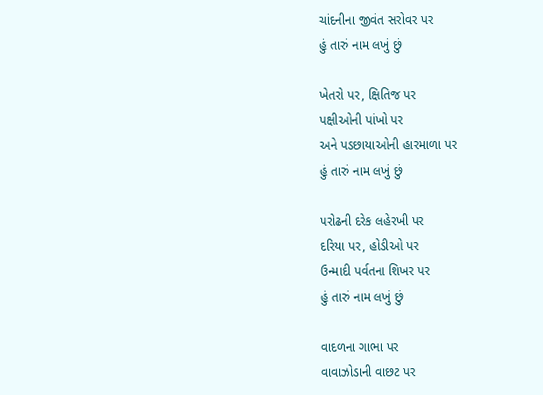ચાંદનીના જીવંત સરોવર પર
હું તારું નામ લખું છું

ખેતરો પર, ક્ષિતિજ પર
પક્ષીઓની પાંખો પર
અને પડછાયાઓની હારમાળા પર
હું તારું નામ લખું છું

૫રોઢની દરેક લહેરખી પર
દરિયા પર, હોડીઓ પર
ઉન્માદી પર્વતના શિખર પર
હું તારું નામ લખું છું

વાદળના ગાભા પર
વાવાઝોડાની વાછટ પર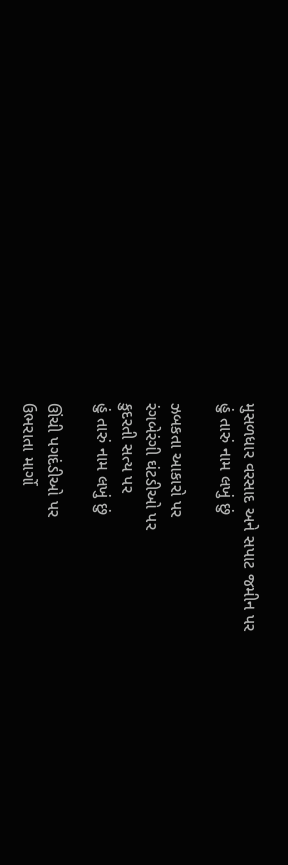મુસળધાર વરસાદ અને સપાટ જમીન પર
હું તારું નામ લખું છું

ઝબકતા આકારો પર
રંગબેરંગી ઘંટડીઓ પર
કુદરતી સત્ય પર
હું તારું નામ લખું છું

ઊંચી પગદંડીઓ પર
ઉભરાતા માર્ગો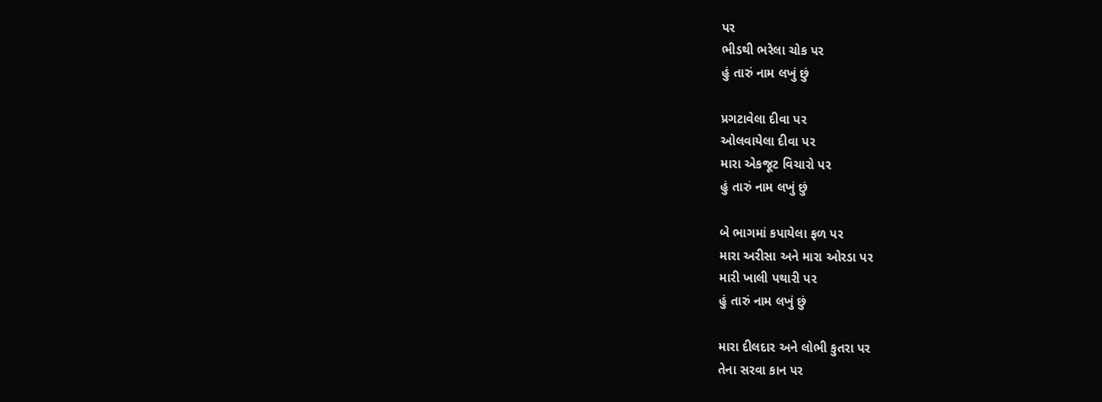પર
ભીડથી ભરેલા ચોક પર
હું તારું નામ લખું છું

પ્રગટાવેલા દીવા પર
ઓલવાયેલા દીવા પર
મારા એકજૂટ વિચારો પર
હું તારું નામ લખું છું

બે ભાગમાં કપાયેલા ફળ પર
મારા અરીસા અને મારા ઓરડા પર
મારી ખાલી પથારી પર
હું તારું નામ લખું છું

મારા દીલદાર અને લોભી કુતરા પર
તેના સરવા કાન પર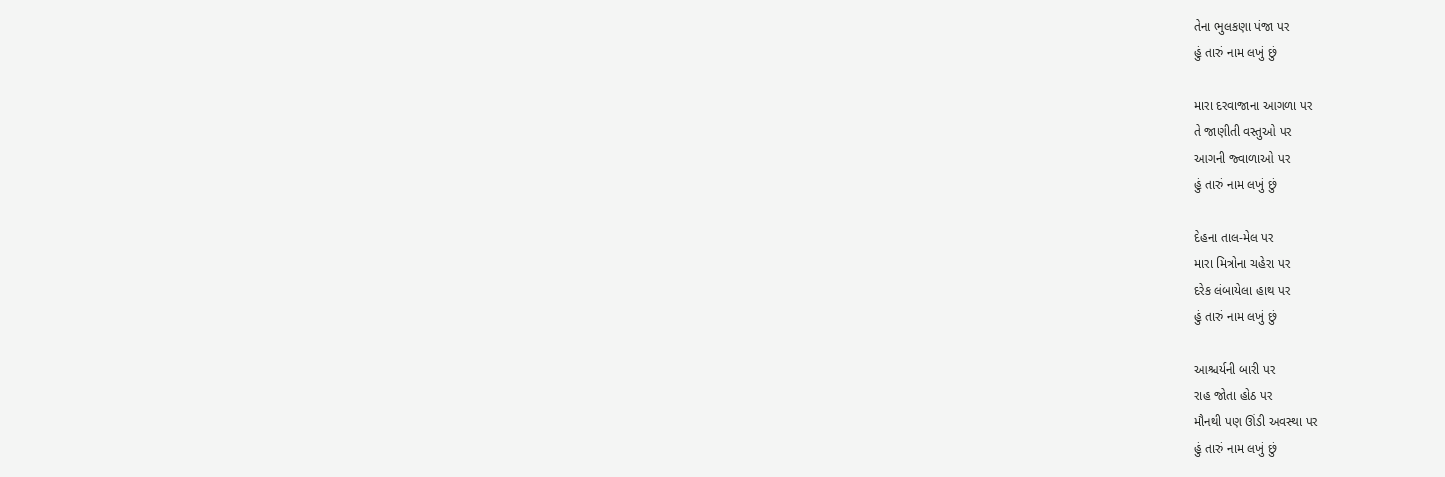તેના ભુલકણા પંજા પર
હું તારું નામ લખું છું

મારા દરવાજાના આગળા પર
તે જાણીતી વસ્તુઓ પર
આગની જ્વાળાઓ પર
હું તારું નામ લખું છું

દેહના તાલ-મેલ પર
મારા મિત્રોના ચહેરા પર
દરેક લંબાયેલા હાથ પર
હું તારું નામ લખું છું

આશ્ચર્યની બારી પર
રાહ જોતા હોઠ પર
મૌનથી પણ ઊંડી અવસ્થા પર
હું તારું નામ લખું છું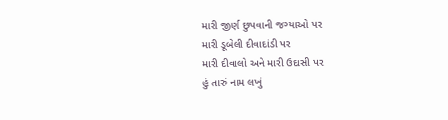મારી જીર્ણ છુપવાની જગ્યાઓ પર
મારી ડૂબેલી દીવાદાંડી પર
મારી દીવાલો અને મારી ઉદાસી પર
હું તારું નામ લખું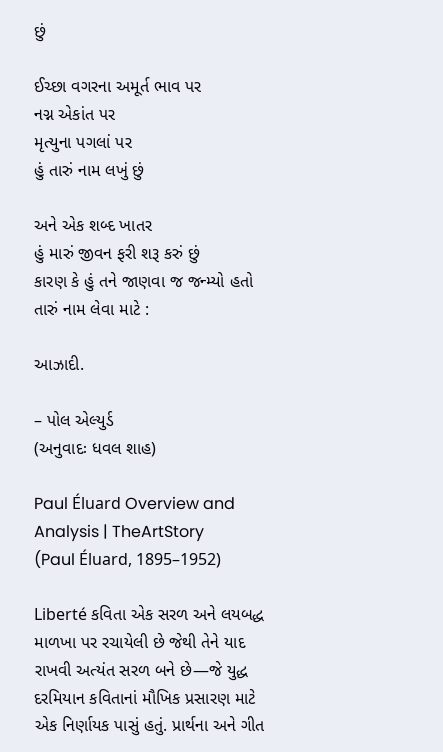છું

ઈચ્છા વગરના અમૂર્ત ભાવ પર
નગ્ન એકાંત પર
મૃત્યુના પગલાં પર
હું તારું નામ લખું છું

અને એક શબ્દ ખાતર
હું મારું જીવન ફરી શરૂ કરું છું
કારણ કે હું તને જાણવા જ જન્મ્યો હતો
તારું નામ લેવા માટે :

આઝાદી.

– પોલ એલ્યુર્ડ
(અનુવાદઃ ધવલ શાહ)

Paul Éluard Overview and Analysis | TheArtStory
(Paul Éluard, 1895–1952)

Liberté કવિતા એક સરળ અને લયબદ્ધ માળખા પર રચાયેલી છે જેથી તેને યાદ રાખવી અત્યંત સરળ બને છે—જે યુદ્ધ દરમિયાન કવિતાનાં મૌખિક પ્રસારણ માટે એક નિર્ણાયક પાસું હતું. પ્રાર્થના અને ગીત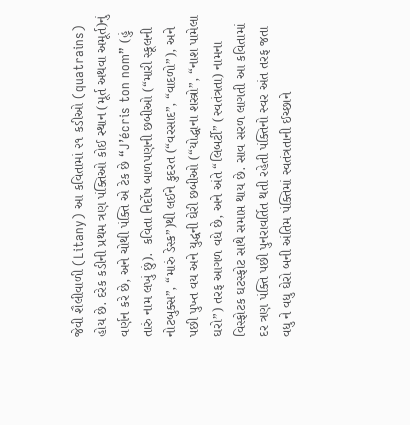જેવી શૈલીવાળી (Litany) આ કવિતામાં ૨૧ કડીઓ (quatrains) હોય છે. દરેક કડીની પ્રથમ ત્રણ પંક્તિઓ કોઈ સ્થાન (મૂર્ત અથવા અમૂર્ત)નું વર્ણન કરે છે, અને ચોથી પંક્તિ એ ટેક છે “J’écris ton nom” (હું તારું નામ લખું છું).  કવિતા નિર્દોષ બાળપણની છબીઓ (“મારી સ્કૂલની નોટબુક્સ”, “મારું ડેસ્ક”)થી લઈને કુદરત (“વરસાદ”, “વાદળો”), અને પછી પુખ્ત વય અને યુદ્ધની ઘેરી છબીઓ (“યોદ્ધાના શસ્ત્રો”, “નાશ પામેલા ઘરો”) તરફ આગળ વધે છે, અને અંતે “લિબર્ટી” (સ્વતંત્રતા) નામના વિસ્ફોટક ઘટસ્ફોટ સાથે સમાપ્ત થાય છે. સાવ સરળ લાગતી આ કવિતામાં દર ત્રણ પંક્તિ પછી પુનરાવર્તિત થતી રહેતી પંક્તિનો સ્વર અંત તરફ જતા વધુ ને વધુ ઘેરો બની અંતિમ પંક્તિમાં સ્વતંત્રતાની ઈચ્છાને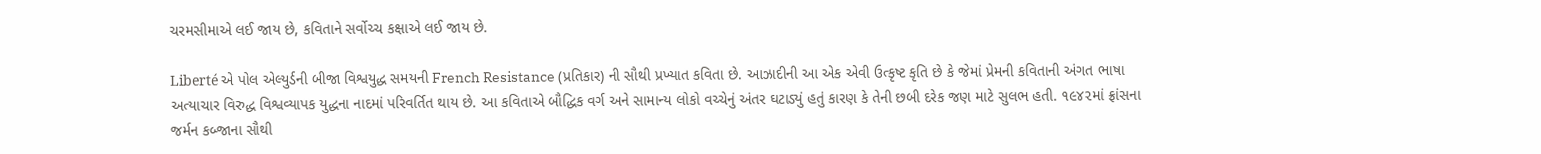ચરમસીમાએ લઈ જાય છે, કવિતાને સર્વોચ્ચ કક્ષાએ લઈ જાય છે.

Liberté એ પોલ એલ્યુર્ડની બીજા વિશ્વયુદ્ધ સમયની French Resistance (પ્રતિકાર) ની સૌથી પ્રખ્યાત કવિતા છે. આઝાદીની આ એક એવી ઉત્કૃષ્ટ કૃતિ છે કે જેમાં પ્રેમની કવિતાની અંગત ભાષા અત્યાચાર વિરુદ્ધ વિશ્વવ્યાપક યુદ્ધના નાદમાં પરિવર્તિત થાય છે. આ કવિતાએ બૌદ્ધિક વર્ગ અને સામાન્ય લોકો વચ્ચેનું અંતર ઘટાડ્યું હતું કારણ કે તેની છબી દરેક જણ માટે સુલભ હતી. ૧૯૪૨માં ફ્રાંસના જર્મન કબ્જાના સૌથી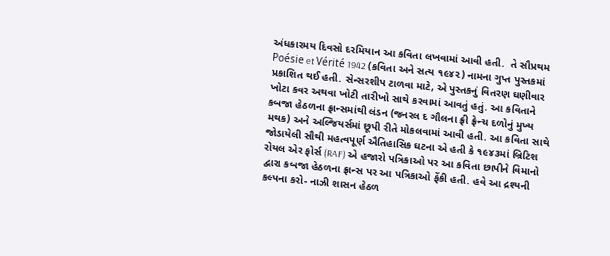અંધકારમય દિવસો દરમિયાન આ કવિતા લખવામાં આવી હતી.  તે સૌપ્રથમ Poésie et Vérité 1942 (કવિતા અને સત્ય ૧૯૪૨) નામના ગુપ્ત પુસ્તકમાં પ્રકાશિત થઈ હતી. સેન્સરશીપ ટાળવા માટે, એ પુસ્તકનું વિતરણ ઘણીવાર ખોટા કવર અથવા ખોટી તારીખો સાથે કરવામાં આવતું હતું. આ કવિતાને કબજા હેઠળના ફ્રાન્સમાંથી લંડન (જનરલ દ ગૌલના ફ્રી ફ્રેન્ચ દળોનું મુખ્ય મથક) અને અલ્જિયર્સમાં છૂપી રીતે મોકલવામાં આવી હતી. આ કવિતા સાથે જોડાયેલી સૌથી મહત્વપૂર્ણ ઐતિહાસિક ઘટના એ હતી કે ૧૯૪૩માં બ્રિટિશ રોયલ એર ફોર્સ (RAF) એ હજારો પત્રિકાઓ પર આ કવિતા છાપીને વિમાનો દ્વારા કબજા હેઠળના ફ્રાન્સ પર આ પત્રિકાઓ ફેંકી હતી. હવે આ દ્રશ્યની કલ્પના કરો- નાઝી શાસન હેઠળ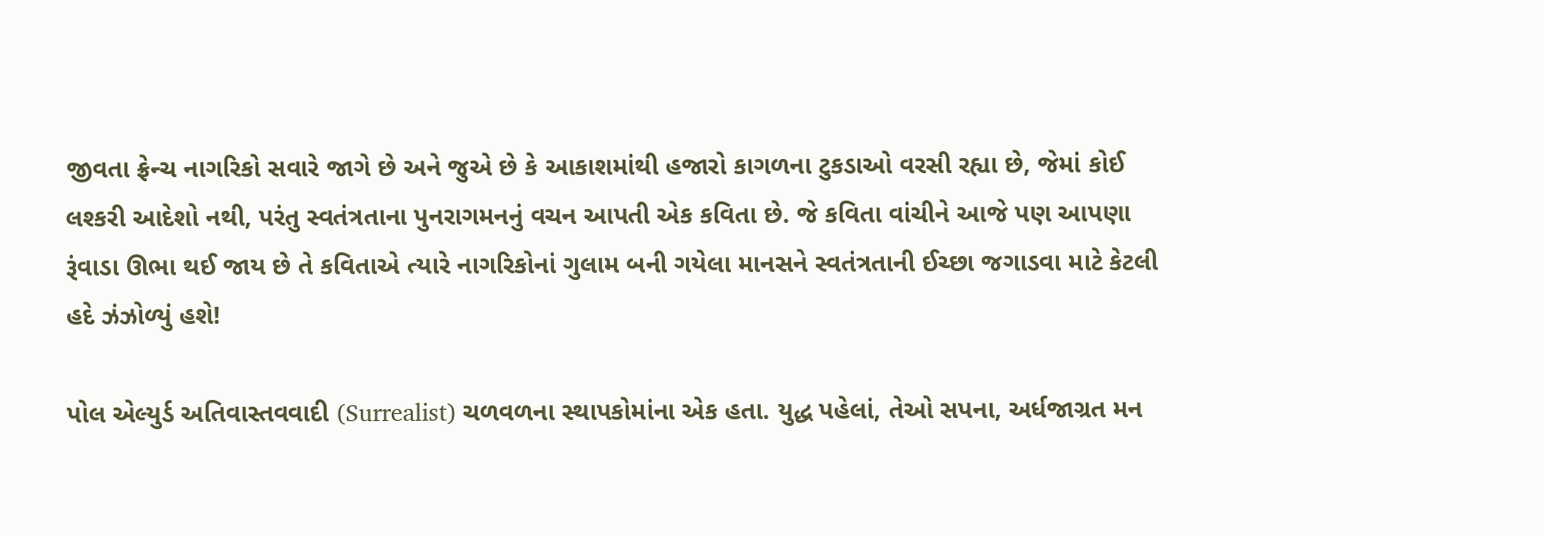જીવતા ફ્રેન્ચ નાગરિકો સવારે જાગે છે અને જુએ છે કે આકાશમાંથી હજારો કાગળના ટુકડાઓ વરસી રહ્યા છે, જેમાં કોઈ લશ્કરી આદેશો નથી, પરંતુ સ્વતંત્રતાના પુનરાગમનનું વચન આપતી એક કવિતા છે. જે કવિતા વાંચીને આજે પણ આપણા રૂંવાડા ઊભા થઈ જાય છે તે કવિતાએ ત્યારે નાગરિકોનાં ગુલામ બની ગયેલા માનસને સ્વતંત્રતાની ઈચ્છા જગાડવા માટે કેટલી હદે ઝંઝોળ્યું હશે!

પોલ એલ્યુર્ડ અતિવાસ્તવવાદી (Surrealist) ચળવળના સ્થાપકોમાંના એક હતા. યુદ્ધ પહેલાં, તેઓ સપના, અર્ધજાગ્રત મન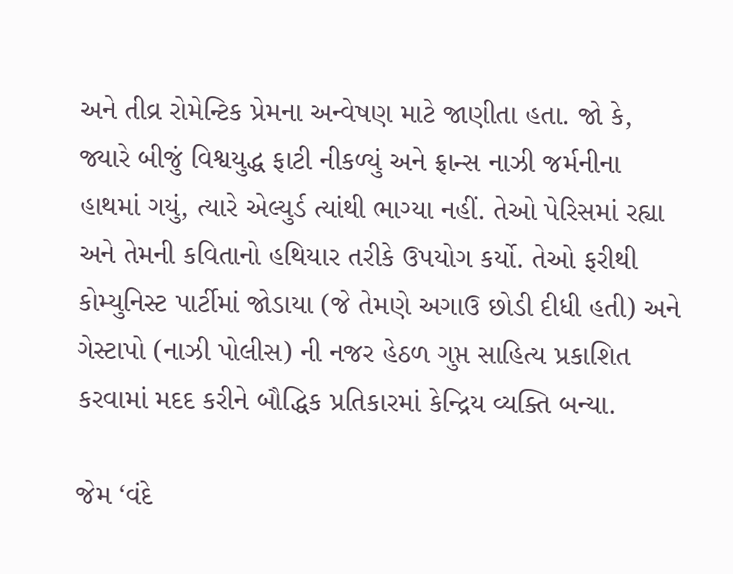અને તીવ્ર રોમેન્ટિક પ્રેમના અન્વેષણ માટે જાણીતા હતા. જો કે, જ્યારે બીજું વિશ્વયુદ્ધ ફાટી નીકળ્યું અને ફ્રાન્સ નાઝી જર્મનીના હાથમાં ગયું, ત્યારે એલ્યુર્ડ ત્યાંથી ભાગ્યા નહીં. તેઓ પેરિસમાં રહ્યા અને તેમની કવિતાનો હથિયાર તરીકે ઉપયોગ કર્યો. તેઓ ફરીથી કોમ્યુનિસ્ટ પાર્ટીમાં જોડાયા (જે તેમણે અગાઉ છોડી દીધી હતી) અને ગેસ્ટાપો (નાઝી પોલીસ) ની નજર હેઠળ ગુપ્ત સાહિત્ય પ્રકાશિત કરવામાં મદદ કરીને બૌદ્ધિક પ્રતિકારમાં કેન્દ્રિય વ્યક્તિ બન્યા.

જેમ ‘વંદે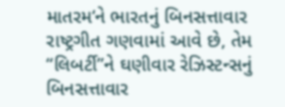માતરમ‘ને ભારતનું બિનસત્તાવાર રાષ્ટ્રગીત ગણવામાં આવે છે, તેમ “લિબર્ટી”ને ઘણીવાર રેઝિસ્ટન્સનું બિનસત્તાવાર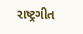રાષ્ટ્રગીત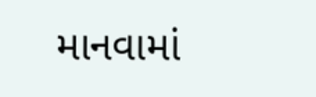માનવામાં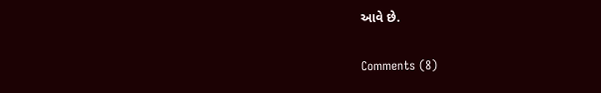આવે છે.

Comments (8)